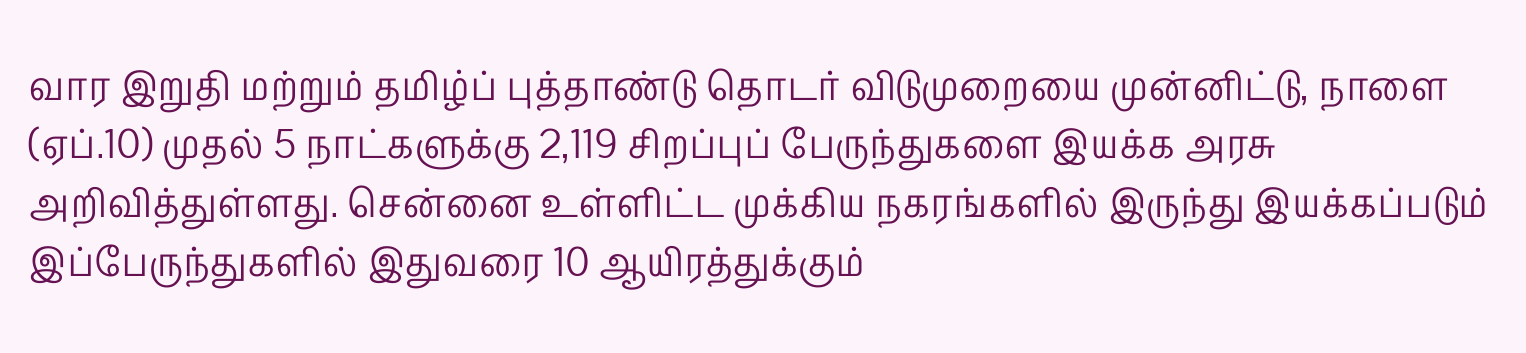வார இறுதி மற்றும் தமிழ்ப் புத்தாண்டு தொடர் விடுமுறையை முன்னிட்டு, நாளை (ஏப்.10) முதல் 5 நாட்களுக்கு 2,119 சிறப்புப் பேருந்துகளை இயக்க அரசு அறிவித்துள்ளது. சென்னை உள்ளிட்ட முக்கிய நகரங்களில் இருந்து இயக்கப்படும் இப்பேருந்துகளில் இதுவரை 10 ஆயிரத்துக்கும்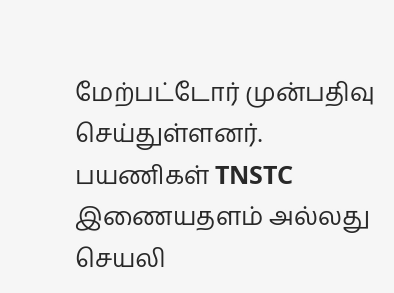மேற்பட்டோர் முன்பதிவு செய்துள்ளனர். பயணிகள் TNSTC இணையதளம் அல்லது செயலி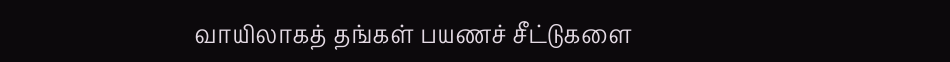வாயிலாகத் தங்கள் பயணச் சீட்டுகளை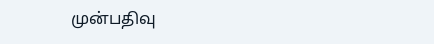முன்பதிவு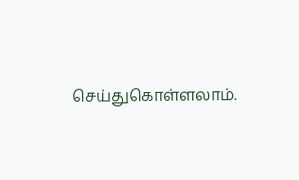செய்துகொள்ளலாம்.